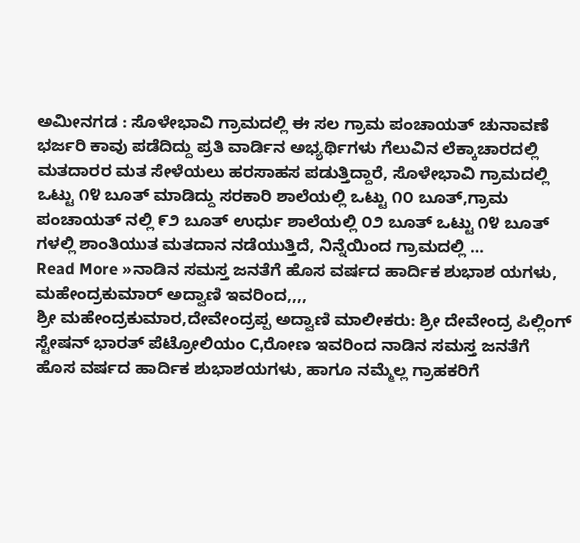ಅಮೀನಗಡ : ಸೊಳೇಭಾವಿ ಗ್ರಾಮದಲ್ಲಿ ಈ ಸಲ ಗ್ರಾಮ ಪಂಚಾಯತ್ ಚುನಾವಣೆ ಭರ್ಜರಿ ಕಾವು ಪಡೆದಿದ್ದು ಪ್ರತಿ ವಾರ್ಡಿನ ಅಭ್ಯರ್ಥಿಗಳು ಗೆಲುವಿನ ಲೆಕ್ಕಾಚಾರದಲ್ಲಿ ಮತದಾರರ ಮತ ಸೇಳೆಯಲು ಹರಸಾಹಸ ಪಡುತ್ತಿದ್ದಾರೆ, ಸೊಳೇಭಾವಿ ಗ್ರಾಮದಲ್ಲಿ ಒಟ್ಟು ೧೪ ಬೂತ್ ಮಾಡಿದ್ದು ಸರಕಾರಿ ಶಾಲೆಯಲ್ಲಿ ಒಟ್ಟು ೧೦ ಬೂತ್,ಗ್ರಾಮ ಪಂಚಾಯತ್ ನಲ್ಲಿ ೯೨ ಬೂತ್ ಉರ್ಧು ಶಾಲೆಯಲ್ಲಿ ೦೨ ಬೂತ್ ಒಟ್ಟು ೧೪ ಬೂತ್ ಗಳಲ್ಲಿ ಶಾಂತಿಯುತ ಮತದಾನ ನಡೆಯುತ್ತಿದೆ, ನಿನ್ನೆಯಿಂದ ಗ್ರಾಮದಲ್ಲಿ …
Read More »ನಾಡಿನ ಸಮಸ್ತ ಜನತೆಗೆ ಹೊಸ ವರ್ಷದ ಹಾರ್ದಿಕ ಶುಭಾಶ ಯಗಳು, ಮಹೇಂದ್ರಕುಮಾರ್ ಅದ್ವಾಣಿ ಇವರಿಂದ,,,,
ಶ್ರೀ ಮಹೇಂದ್ರಕುಮಾರ,ದೇವೇಂದ್ರಪ್ಪ ಅದ್ವಾಣಿ ಮಾಲೀಕರು: ಶ್ರೀ ದೇವೇಂದ್ರ ಪಿಲ್ಲಿಂಗ್ ಸ್ಟೇಷನ್ ಭಾರತ್ ಪೆಟ್ರೋಲಿಯಂ C,ರೋಣ ಇವರಿಂದ ನಾಡಿನ ಸಮಸ್ತ ಜನತೆಗೆ ಹೊಸ ವರ್ಷದ ಹಾರ್ದಿಕ ಶುಭಾಶಯಗಳು, ಹಾಗೂ ನಮ್ಮೆಲ್ಲ ಗ್ರಾಹಕರಿಗೆ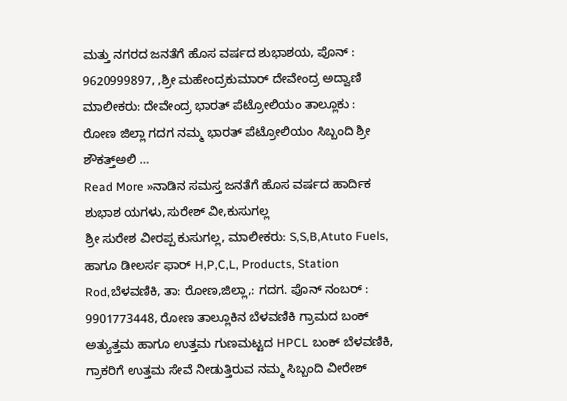ಮತ್ತು ನಗರದ ಜನತೆಗೆ ಹೊಸ ವರ್ಷದ ಶುಭಾಶಯ, ಪೊನ್ : 9620999897, ,ಶ್ರೀ ಮಹೇಂದ್ರಕುಮಾರ್ ದೇವೇಂದ್ರ ಅದ್ವಾಣಿ ಮಾಲೀಕರು: ದೇವೇಂದ್ರ ಭಾರತ್ ಪೆಟ್ರೋಲಿಯಂ ತಾಲ್ಲೂಕು : ರೋಣ ಜಿಲ್ಲಾ ಗದಗ ನಮ್ಮ ಭಾರತ್ ಪೆಟ್ರೋಲಿಯಂ ಸಿಬ್ಬಂದಿ ಶ್ರೀ ಶೌಕತ್ತ್ಅಲಿ …
Read More »ನಾಡಿನ ಸಮಸ್ತ ಜನತೆಗೆ ಹೊಸ ವರ್ಷದ ಹಾರ್ದಿಕ ಶುಭಾಶ ಯಗಳು,ಸುರೇಶ್ ವೀ,ಕುಸುಗಲ್ಲ
ಶ್ರೀ ಸುರೇಶ ವೀರಪ್ಪ ಕುಸುಗಲ್ಲ, ಮಾಲೀಕರು: S,S,B,Atuto Fuels, ಹಾಗೂ ಡೀಲರ್ಸ ಫಾರ್ H,P,C,L, Products, Station Rod,ಬೆಳವಣಿಕಿ, ತಾ: ರೋಣ,ಜಿಲ್ಲಾ,: ಗದಗ. ಪೊನ್ ನಂಬರ್ : 9901773448, ರೋಣ ತಾಲ್ಲೂಕಿನ ಬೆಳವಣಿಕಿ ಗ್ರಾಮದ ಬಂಕ್ ಅತ್ಯುತ್ತಮ ಹಾಗೂ ಉತ್ತಮ ಗುಣಮಟ್ಟದ HPCL ಬಂಕ್ ಬೆಳವಣಿಕಿ, ಗ್ರಾಕರಿಗೆ ಉತ್ತಮ ಸೇವೆ ನೀಡುತ್ತಿರುವ ನಮ್ಮ ಸಿಬ್ಬಂದಿ ವೀರೇಶ್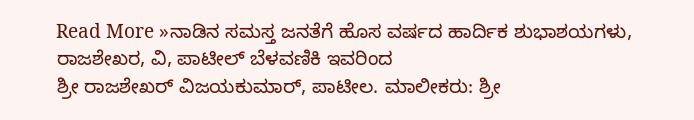Read More »ನಾಡಿನ ಸಮಸ್ತ ಜನತೆಗೆ ಹೊಸ ವರ್ಷದ ಹಾರ್ದಿಕ ಶುಭಾಶಯಗಳು, ರಾಜಶೇಖರ, ವಿ, ಪಾಟೀಲ್ ಬೆಳವಣಿಕಿ ಇವರಿಂದ
ಶ್ರೀ ರಾಜಶೇಖರ್ ವಿಜಯಕುಮಾರ್, ಪಾಟೀಲ. ಮಾಲೀಕರು: ಶ್ರೀ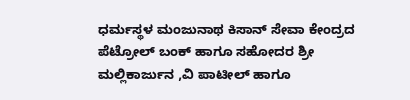ಧರ್ಮಸ್ಥಳ ಮಂಜುನಾಥ ಕಿಸಾನ್ ಸೇವಾ ಕೇಂದ್ರದ ಪೆಟ್ರೋಲ್ ಬಂಕ್ ಹಾಗೂ ಸಹೋದರ ಶ್ರೀ ಮಲ್ಲಿಕಾರ್ಜುನ ,ವಿ ಪಾಟೀಲ್ ಹಾಗೂ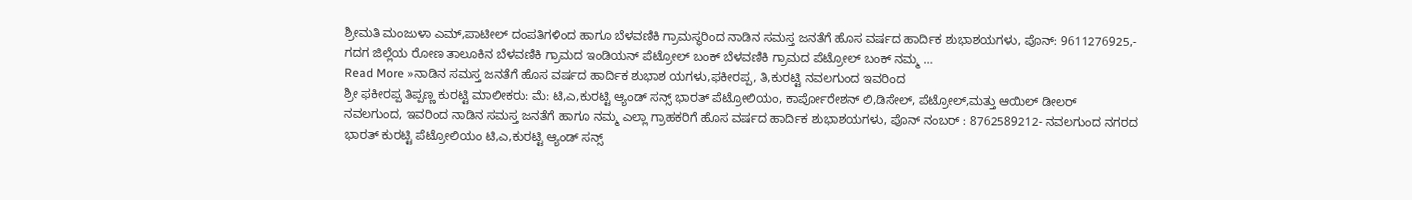ಶ್ರೀಮತಿ ಮಂಜುಳಾ ಎಮ್,ಪಾಟೀಲ್ ದಂಪತಿಗಳಿಂದ ಹಾಗೂ ಬೆಳವಣಿಕಿ ಗ್ರಾಮಸ್ಥರಿಂದ ನಾಡಿನ ಸಮಸ್ತ ಜನತೆಗೆ ಹೊಸ ವರ್ಷದ ಹಾರ್ದಿಕ ಶುಭಾಶಯಗಳು, ಪೊನ್: 9611276925,- ಗದಗ ಜಿಲ್ಲೆಯ ರೋಣ ತಾಲೂಕಿನ ಬೆಳವಣಿಕಿ ಗ್ರಾಮದ ಇಂಡಿಯನ್ ಪೆಟ್ರೋಲ್ ಬಂಕ್ ಬೆಳವಣಿಕಿ ಗ್ರಾಮದ ಪೆಟ್ರೋಲ್ ಬಂಕ್ ನಮ್ಮ …
Read More »ನಾಡಿನ ಸಮಸ್ತ ಜನತೆಗೆ ಹೊಸ ವರ್ಷದ ಹಾರ್ದಿಕ ಶುಭಾಶ ಯಗಳು,ಫಕೀರಪ್ಪ, ತಿ,ಕುರಟ್ಟಿ ನವಲಗುಂದ ಇವರಿಂದ
ಶ್ರೀ ಫಕೀರಪ್ಪ ತಿಪ್ಪಣ್ಣ ಕುರಟ್ಟಿ ಮಾಲೀಕರು: ಮೆ: ಟಿ,ಎ,ಕುರಟ್ಟಿ ಆ್ಯಂಡ್ ಸನ್ಸ್ ಭಾರತ್ ಪೆಟ್ರೋಲಿಯಂ, ಕಾರ್ಪೋರೇಶನ್ ಲಿ,ಡಿಸೇಲ್, ಪೆಟ್ರೋಲ್,ಮತ್ತು ಆಯಿಲ್ ಡೀಲರ್ ನವಲಗುಂದ, ಇವರಿಂದ ನಾಡಿನ ಸಮಸ್ತ ಜನತೆಗೆ ಹಾಗೂ ನಮ್ಮ ಎಲ್ಲಾ ಗ್ರಾಹಕರಿಗೆ ಹೊಸ ವರ್ಷದ ಹಾರ್ದಿಕ ಶುಭಾಶಯಗಳು, ಪೊನ್ ನಂಬರ್ : 8762589212- ನವಲಗುಂದ ನಗರದ ಭಾರತ್ ಕುರಟ್ಟಿ ಪೆಟ್ರೋಲಿಯಂ ಟಿ,ಎ,ಕುರಟ್ಟಿ ಆ್ಯಂಡ್ ಸನ್ಸ್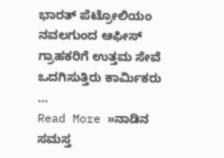ಭಾರತ್ ಪೆಟ್ರೋಲಿಯಂ ನವಲಗುಂದ ಆಫೀಸ್ ಗ್ರಾಹಕರಿಗೆ ಉತ್ತಮ ಸೇವೆ ಒದಗಿಸುತ್ತಿರು ಕಾರ್ಮಿಕರು …
Read More »ನಾಡಿನ ಸಮಸ್ತ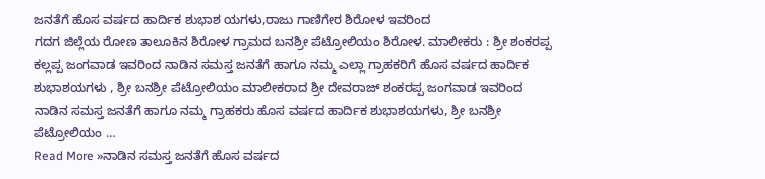ಜನತೆಗೆ ಹೊಸ ವರ್ಷದ ಹಾರ್ದಿಕ ಶುಭಾಶ ಯಗಳು,ರಾಜು ಗಾಣಿಗೇರ ಶಿರೋಳ ಇವರಿಂದ
ಗದಗ ಜಿಲ್ಲೆಯ ರೋಣ ತಾಲೂಕಿನ ಶಿರೋಳ ಗ್ರಾಮದ ಬನಶ್ರೀ ಪೆಟ್ರೋಲಿಯಂ ಶಿರೋಳ. ಮಾಲೀಕರು : ಶ್ರೀ ಶಂಕರಪ್ಪ ಕಲ್ಲಪ್ಪ ಜಂಗವಾಡ ಇವರಿಂದ ನಾಡಿನ ಸಮಸ್ತ ಜನತೆಗೆ ಹಾಗೂ ನಮ್ಮ ಎಲ್ಲಾ ಗ್ರಾಹಕರಿಗೆ ಹೊಸ ವರ್ಷದ ಹಾರ್ದಿಕ ಶುಭಾಶಯಗಳು , ಶ್ರೀ ಬನಶ್ರೀ ಪೆಟ್ರೋಲಿಯಂ ಮಾಲೀಕರಾದ ಶ್ರೀ ದೇವರಾಜ್ ಶಂಕರಪ್ಪ ಜಂಗವಾಡ ಇವರಿಂದ ನಾಡಿನ ಸಮಸ್ತ ಜನತೆಗೆ ಹಾಗೂ ನಮ್ಮ ಗ್ರಾಹಕರು ಹೊಸ ವರ್ಷದ ಹಾರ್ದಿಕ ಶುಭಾಶಯಗಳು, ಶ್ರೀ ಬನಶ್ರೀ ಪೆಟ್ರೋಲಿಯಂ …
Read More »ನಾಡಿನ ಸಮಸ್ತ ಜನತೆಗೆ ಹೊಸ ವರ್ಷದ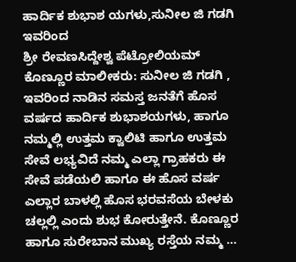ಹಾರ್ದಿಕ ಶುಭಾಶ ಯಗಳು,ಸುನೀಲ ಜಿ ಗಡಗಿ ಇವರಿಂದ
ಶ್ರೀ ರೇವಣಸಿದ್ದೇಶ್ವ ಪೆಟ್ರೋಲಿಯಮ್ ಕೊಣ್ಣೂರ ಮಾಲೀಕರು: ಸುನೀಲ ಜಿ ಗಡಗಿ , ಇವರಿಂದ ನಾಡಿನ ಸಮಸ್ತ ಜನತೆಗೆ ಹೊಸ ವರ್ಷದ ಹಾರ್ದಿಕ ಶುಭಾಶಯಗಳು, ಹಾಗೂ ನಮ್ಮಲ್ಲಿ ಉತ್ತಮ ಕ್ವಾಲಿಟಿ ಹಾಗೂ ಉತ್ತಮ ಸೇವೆ ಲಭ್ಯವಿದೆ ನಮ್ಮ ಎಲ್ಲಾ ಗ್ರಾಹಕರು ಈ ಸೇವೆ ಪಡೆಯಲಿ ಹಾಗೂ ಈ ಹೊಸ ವರ್ಷ ಎಲ್ಲಾರ ಬಾಳಲ್ಲಿ ಹೊಸ ಭರವಸೆಯ ಬೇಳಕು ಚಲ್ಲಲ್ಲಿ ಎಂದು ಶುಭ ಕೋರುತ್ತೇನೆ. ಕೊಣ್ಣೂರ ಹಾಗೂ ಸುರೇಬಾನ ಮುಖ್ಯ ರಸ್ತೆಯ ನಮ್ಮ …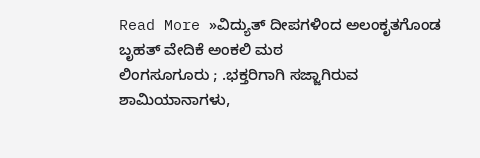Read More »ವಿದ್ಯುತ್ ದೀಪಗಳಿಂದ ಅಲಂಕೃತಗೊಂಡ ಬೃಹತ್ ವೇದಿಕೆ ಅಂಕಲಿ ಮಠ
ಲಿಂಗಸೂಗೂರು ; .ಭಕ್ತರಿಗಾಗಿ ಸಜ್ಜಾಗಿರುವ ಶಾಮಿಯಾನಾಗಳು,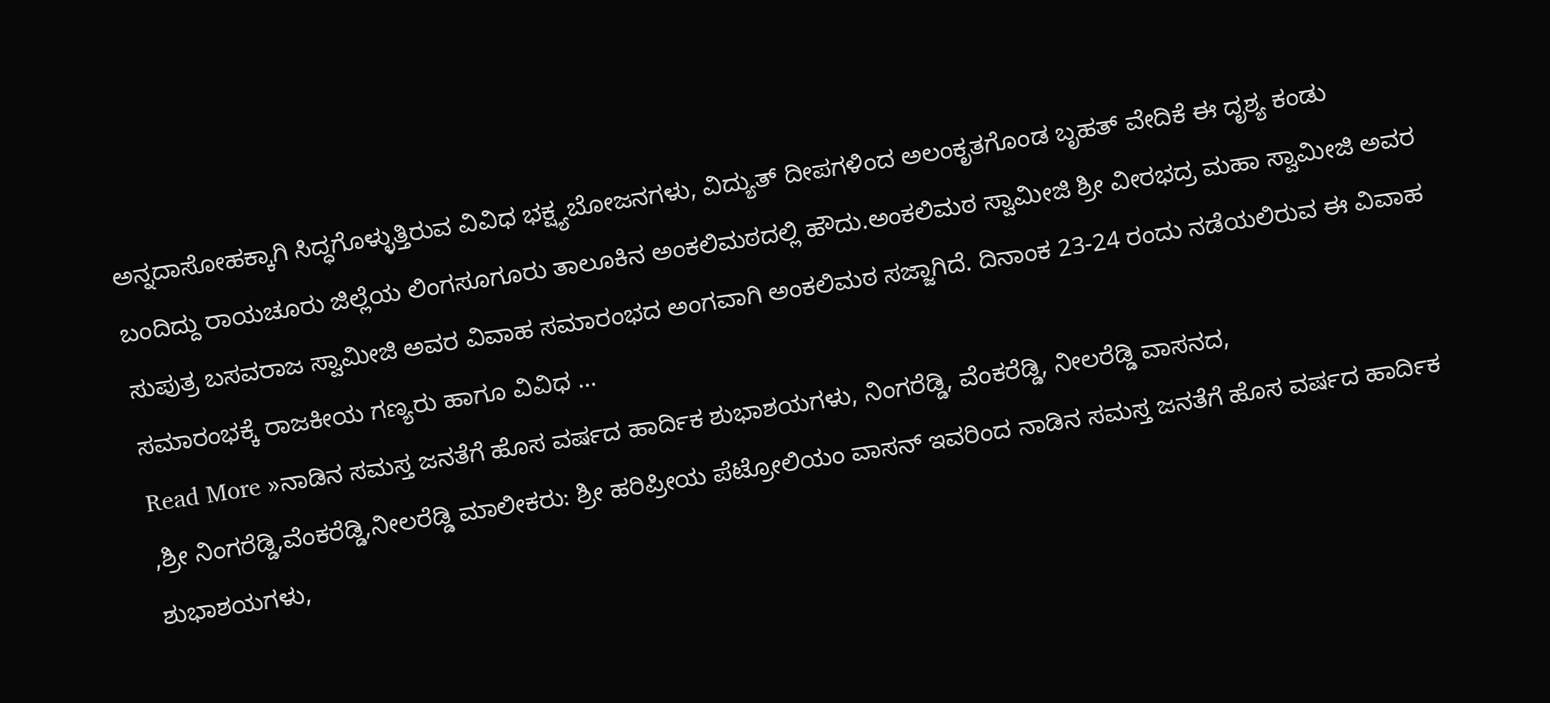ಅನ್ನದಾಸೋಹಕ್ಕಾಗಿ ಸಿದ್ಧಗೊಳ್ಳುತ್ತಿರುವ ವಿವಿಧ ಭಕ್ಷ್ಯಬೋಜನಗಳು, ವಿದ್ಯುತ್ ದೀಪಗಳಿಂದ ಅಲಂಕೃತಗೊಂಡ ಬೃಹತ್ ವೇದಿಕೆ ಈ ದೃಶ್ಯ ಕಂಡು ಬಂದಿದ್ದು ರಾಯಚೂರು ಜಿಲ್ಲೆಯ ಲಿಂಗಸೂಗೂರು ತಾಲೂಕಿನ ಅಂಕಲಿಮಠದಲ್ಲಿ ಹೌದು.ಅಂಕಲಿಮಠ ಸ್ವಾಮೀಜಿ ಶ್ರೀ ವೀರಭದ್ರ ಮಹಾ ಸ್ವಾಮೀಜಿ ಅವರ ಸುಪುತ್ರ ಬಸವರಾಜ ಸ್ವಾಮೀಜಿ ಅವರ ವಿವಾಹ ಸಮಾರಂಭದ ಅಂಗವಾಗಿ ಅಂಕಲಿಮಠ ಸಜ್ಜಾಗಿದೆ. ದಿನಾಂಕ 23-24 ರಂದು ನಡೆಯಲಿರುವ ಈ ವಿವಾಹ ಸಮಾರಂಭಕ್ಕೆ ರಾಜಕೀಯ ಗಣ್ಯರು ಹಾಗೂ ವಿವಿಧ …
Read More »ನಾಡಿನ ಸಮಸ್ತ ಜನತೆಗೆ ಹೊಸ ವರ್ಷದ ಹಾರ್ದಿಕ ಶುಭಾಶಯಗಳು, ನಿಂಗರೆಡ್ಡಿ, ವೆಂಕರೆಡ್ಡಿ, ನೀಲರೆಡ್ಡಿ ವಾಸನದ,
,ಶ್ರೀ ನಿಂಗರೆಡ್ಡಿ,ವೆಂಕರೆಡ್ಡಿ,ನೀಲರೆಡ್ಡಿ ಮಾಲೀಕರು: ಶ್ರೀ ಹರಿಪ್ರೀಯ ಪೆಟ್ರೋಲಿಯಂ ವಾಸನ್ ಇವರಿಂದ ನಾಡಿನ ಸಮಸ್ತ ಜನತೆಗೆ ಹೊಸ ವರ್ಷದ ಹಾರ್ದಿಕ ಶುಭಾಶಯಗಳು,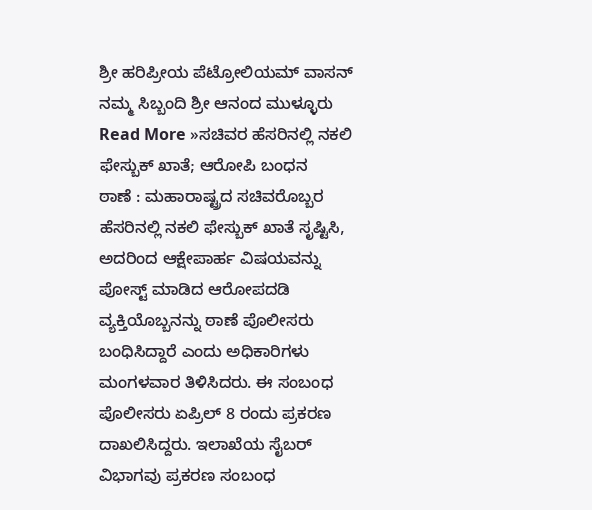ಶ್ರೀ ಹರಿಪ್ರೀಯ ಪೆಟ್ರೋಲಿಯಮ್ ವಾಸನ್ ನಮ್ಮ ಸಿಬ್ಬಂದಿ ಶ್ರೀ ಆನಂದ ಮುಳ್ಳೂರು
Read More »ಸಚಿವರ ಹೆಸರಿನಲ್ಲಿ ನಕಲಿ ಫೇಸ್ಬುಕ್ ಖಾತೆ; ಆರೋಪಿ ಬಂಧನ
ಠಾಣೆ : ಮಹಾರಾಷ್ಟ್ರದ ಸಚಿವರೊಬ್ಬರ ಹೆಸರಿನಲ್ಲಿ ನಕಲಿ ಫೇಸ್ಬುಕ್ ಖಾತೆ ಸೃಷ್ಟಿಸಿ, ಅದರಿಂದ ಆಕ್ಷೇಪಾರ್ಹ ವಿಷಯವನ್ನು ಪೋಸ್ಟ್ ಮಾಡಿದ ಆರೋಪದಡಿ ವ್ಯಕ್ತಿಯೊಬ್ಬನನ್ನು ಠಾಣೆ ಪೊಲೀಸರು ಬಂಧಿಸಿದ್ದಾರೆ ಎಂದು ಅಧಿಕಾರಿಗಳು ಮಂಗಳವಾರ ತಿಳಿಸಿದರು. ಈ ಸಂಬಂಧ ಪೊಲೀಸರು ಏಪ್ರಿಲ್ 8 ರಂದು ಪ್ರಕರಣ ದಾಖಲಿಸಿದ್ದರು. ಇಲಾಖೆಯ ಸೈಬರ್ ವಿಭಾಗವು ಪ್ರಕರಣ ಸಂಬಂಧ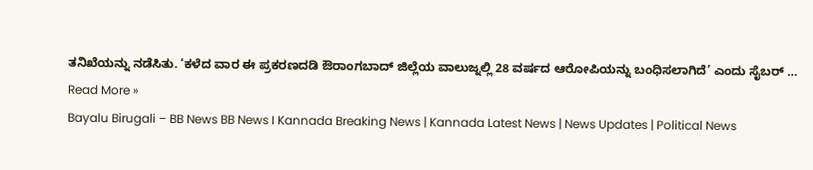ತನಿಖೆಯನ್ನು ನಡೆಸಿತು. ‘ಕಳೆದ ವಾರ ಈ ಪ್ರಕರಣದಡಿ ಔರಾಂಗಬಾದ್ ಜಿಲ್ಲೆಯ ವಾಲುಜ್ನಲ್ಲಿ 28 ವರ್ಷದ ಆರೋಪಿಯನ್ನು ಬಂಧಿಸಲಾಗಿದೆ’ ಎಂದು ಸೈಬರ್ …
Read More »
Bayalu Birugali – BB News BB News I Kannada Breaking News | Kannada Latest News | News Updates | Political News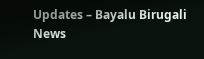Updates – Bayalu Birugali News